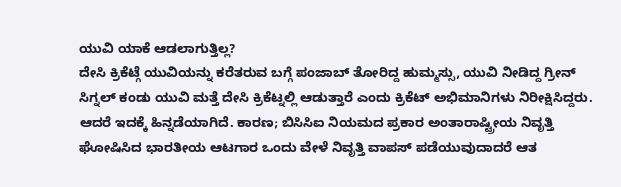ಯುವಿ ಯಾಕೆ ಆಡಲಾಗುತ್ತಿಲ್ಲ?
ದೇಸಿ ಕ್ರಿಕೆಟ್ಗೆ ಯುವಿಯನ್ನು ಕರೆತರುವ ಬಗ್ಗೆ ಪಂಜಾಬ್ ತೋರಿದ್ದ ಹುಮ್ಮಸ್ಸು, ಯುವಿ ನೀಡಿದ್ದ ಗ್ರೀನ್ ಸಿಗ್ನಲ್ ಕಂಡು ಯುವಿ ಮತ್ತೆ ದೇಸಿ ಕ್ರಿಕೆಟ್ನಲ್ಲಿ ಆಡುತ್ತಾರೆ ಎಂದು ಕ್ರಿಕೆಟ್ ಅಭಿಮಾನಿಗಳು ನಿರೀಕ್ಷಿಸಿದ್ದರು. ಆದರೆ ಇದಕ್ಕೆ ಹಿನ್ನಡೆಯಾಗಿದೆ. ಕಾರಣ; ಬಿಸಿಸಿಐ ನಿಯಮದ ಪ್ರಕಾರ ಅಂತಾರಾಷ್ಟ್ರೀಯ ನಿವೃತ್ತಿ ಘೋಷಿಸಿದ ಭಾರತೀಯ ಆಟಗಾರ ಒಂದು ವೇಳೆ ನಿವೃತ್ತಿ ವಾಪಸ್ ಪಡೆಯುವುದಾದರೆ ಆತ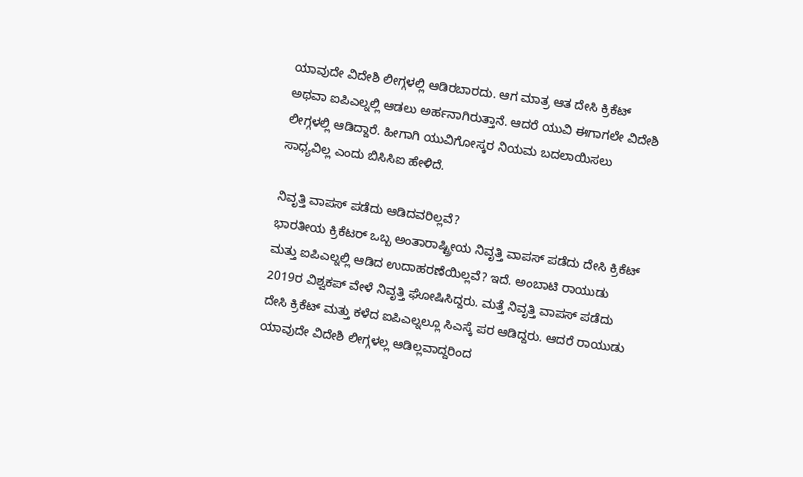ಯಾವುದೇ ವಿದೇಶಿ ಲೀಗ್ಗಳಲ್ಲಿ ಆಡಿರಬಾರದು. ಆಗ ಮಾತ್ರ ಆತ ದೇಸಿ ಕ್ರಿಕೆಟ್ ಅಥವಾ ಐಪಿಎಲ್ನಲ್ಲಿ ಆಡಲು ಅರ್ಹನಾಗಿರುತ್ತಾನೆ. ಆದರೆ ಯುವಿ ಈಗಾಗಲೇ ವಿದೇಶಿ ಲೀಗ್ಗಳಲ್ಲಿ ಆಡಿದ್ದಾರೆ. ಹೀಗಾಗಿ ಯುವಿಗೋಸ್ಕರ ನಿಯಮ ಬದಲಾಯಿಸಲು ಸಾಧ್ಯವಿಲ್ಲ ಎಂದು ಬಿಸಿಸಿಐ ಹೇಳಿದೆ.

ನಿವೃತ್ತಿ ವಾಪಸ್ ಪಡೆದು ಆಡಿದವರಿಲ್ಲವೆ?
ಭಾರತೀಯ ಕ್ರಿಕೆಟರ್ ಒಬ್ಬ ಅಂತಾರಾಷ್ಟ್ರೀಯ ನಿವೃತ್ತಿ ವಾಪಸ್ ಪಡೆದು ದೇಸಿ ಕ್ರಿಕೆಟ್ ಮತ್ತು ಐಪಿಎಲ್ನಲ್ಲಿ ಆಡಿದ ಉದಾಹರಣೆಯಿಲ್ಲವೆ? ಇದೆ. ಅಂಬಾಟಿ ರಾಯುಡು 2019ರ ವಿಶ್ವಕಪ್ ವೇಳೆ ನಿವೃತ್ತಿ ಘೋಷಿಸಿದ್ದರು. ಮತ್ತೆ ನಿವೃತ್ತಿ ವಾಪಸ್ ಪಡೆದು ದೇಸಿ ಕ್ರಿಕೆಟ್ ಮತ್ತು ಕಳೆದ ಐಪಿಎಲ್ನಲ್ಲೂ ಸಿಎಸ್ಕೆ ಪರ ಆಡಿದ್ದರು. ಆದರೆ ರಾಯುಡು ಯಾವುದೇ ವಿದೇಶಿ ಲೀಗ್ಗಳಲ್ಲ ಆಡಿಲ್ಲವಾದ್ದರಿಂದ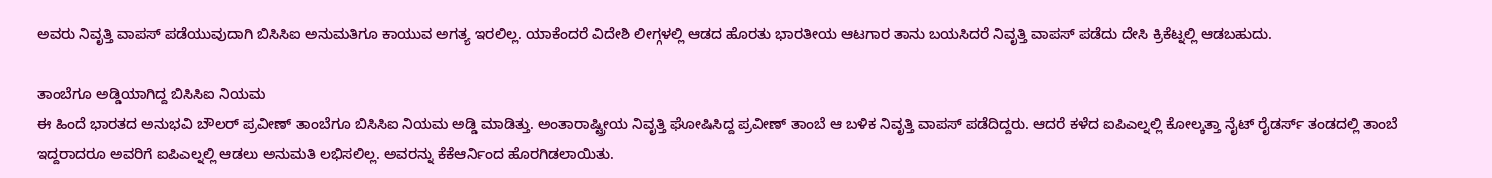ಅವರು ನಿವೃತ್ತಿ ವಾಪಸ್ ಪಡೆಯುವುದಾಗಿ ಬಿಸಿಸಿಐ ಅನುಮತಿಗೂ ಕಾಯುವ ಅಗತ್ಯ ಇರಲಿಲ್ಲ. ಯಾಕೆಂದರೆ ವಿದೇಶಿ ಲೀಗ್ಗಳಲ್ಲಿ ಆಡದ ಹೊರತು ಭಾರತೀಯ ಆಟಗಾರ ತಾನು ಬಯಸಿದರೆ ನಿವೃತ್ತಿ ವಾಪಸ್ ಪಡೆದು ದೇಸಿ ಕ್ರಿಕೆಟ್ನಲ್ಲಿ ಆಡಬಹುದು.

ತಾಂಬೆಗೂ ಅಡ್ಡಿಯಾಗಿದ್ದ ಬಿಸಿಸಿಐ ನಿಯಮ
ಈ ಹಿಂದೆ ಭಾರತದ ಅನುಭವಿ ಬೌಲರ್ ಪ್ರವೀಣ್ ತಾಂಬೆಗೂ ಬಿಸಿಸಿಐ ನಿಯಮ ಅಡ್ಡಿ ಮಾಡಿತ್ತು. ಅಂತಾರಾಷ್ಟ್ರೀಯ ನಿವೃತ್ತಿ ಘೋಷಿಸಿದ್ದ ಪ್ರವೀಣ್ ತಾಂಬೆ ಆ ಬಳಿಕ ನಿವೃತ್ತಿ ವಾಪಸ್ ಪಡೆದಿದ್ದರು. ಆದರೆ ಕಳೆದ ಐಪಿಎಲ್ನಲ್ಲಿ ಕೋಲ್ಕತ್ತಾ ನೈಟ್ ರೈಡರ್ಸ್ ತಂಡದಲ್ಲಿ ತಾಂಬೆ ಇದ್ದರಾದರೂ ಅವರಿಗೆ ಐಪಿಎಲ್ನಲ್ಲಿ ಆಡಲು ಅನುಮತಿ ಲಭಿಸಲಿಲ್ಲ. ಅವರನ್ನು ಕೆಕೆಆರ್ನಿಂದ ಹೊರಗಿಡಲಾಯಿತು.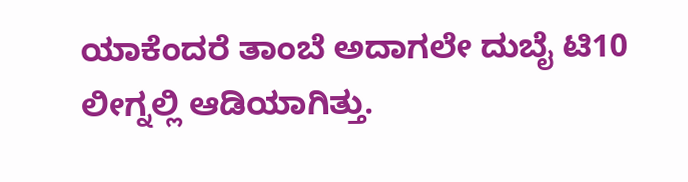ಯಾಕೆಂದರೆ ತಾಂಬೆ ಅದಾಗಲೇ ದುಬೈ ಟಿ10 ಲೀಗ್ನಲ್ಲಿ ಆಡಿಯಾಗಿತ್ತು.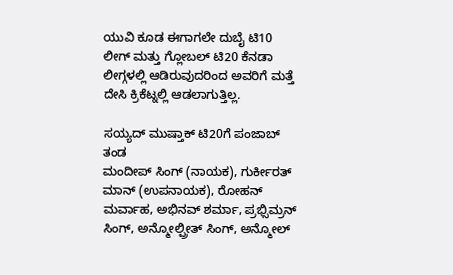ಯುವಿ ಕೂಡ ಈಗಾಗಲೇ ದುಬೈ ಟಿ10 ಲೀಗ್ ಮತ್ತು ಗ್ಲೋಬಲ್ ಟಿ20 ಕೆನಡಾ ಲೀಗ್ಗಳಲ್ಲಿ ಆಡಿರುವುದರಿಂದ ಅವರಿಗೆ ಮತ್ತೆ ದೇಸಿ ಕ್ರಿಕೆಟ್ನಲ್ಲಿ ಆಡಲಾಗುತ್ತಿಲ್ಲ.

ಸಯ್ಯದ್ ಮುಷ್ತಾಕ್ ಟಿ20ಗೆ ಪಂಜಾಬ್ ತಂಡ
ಮಂದೀಪ್ ಸಿಂಗ್ (ನಾಯಕ), ಗುರ್ಕೀರತ್ ಮಾನ್ (ಉಪನಾಯಕ), ರೋಹನ್ ಮರ್ವಾಹ, ಅಭಿನವ್ ಶರ್ಮಾ, ಪ್ರಭ್ಸಿಮ್ರನ್ ಸಿಂಗ್, ಅನ್ಮೋಲ್ಪ್ರೀತ್ ಸಿಂಗ್, ಅನ್ಮೋಲ್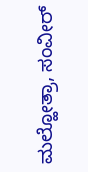ಮಲ್ಹೋತ್ರಾ, ಸಂವೀರ್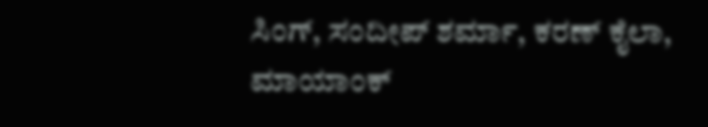ಸಿಂಗ್, ಸಂದೀಪ್ ಶರ್ಮಾ, ಕರಣ್ ಕೈಲಾ, ಮಾಯಾಂಕ್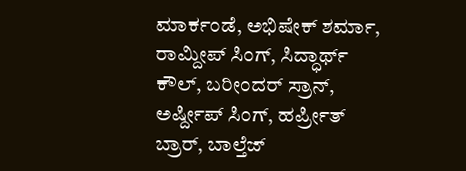ಮಾರ್ಕಂಡೆ, ಅಭಿಷೇಕ್ ಶರ್ಮಾ, ರಾಮ್ದೀಪ್ ಸಿಂಗ್, ಸಿದ್ಧಾರ್ಥ್ ಕೌಲ್, ಬರೀಂದರ್ ಸ್ರಾನ್, ಅರ್ಷ್ದೀಪ್ ಸಿಂಗ್, ಹರ್ಪ್ರೀತ್ ಬ್ರಾರ್, ಬಾಲ್ತೆಜ್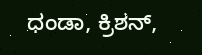ಧಂಡಾ, ಕ್ರಿಶನ್,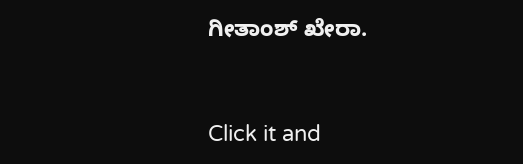ಗೀತಾಂಶ್ ಖೇರಾ.


Click it and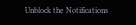Unblock the Notifications